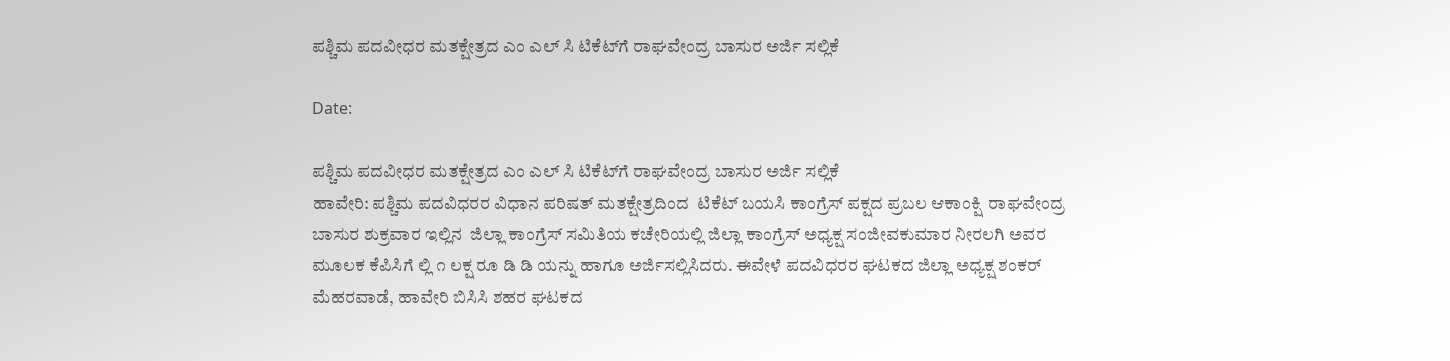ಪಶ್ಚಿಮ ಪದವೀಧರ ಮತಕ್ಷೇತ್ರದ ಎಂ ಎಲ್ ಸಿ ಟಿಕೆಟ್‌ಗೆ ರಾಘವೇಂದ್ರ ಬಾಸುರ ಅರ್ಜಿ ಸಲ್ಲಿಕೆ

Date:

ಪಶ್ಚಿಮ ಪದವೀಧರ ಮತಕ್ಷೇತ್ರದ ಎಂ ಎಲ್ ಸಿ ಟಿಕೆಟ್‌ಗೆ ರಾಘವೇಂದ್ರ ಬಾಸುರ ಅರ್ಜಿ ಸಲ್ಲಿಕೆ
ಹಾವೇರಿ: ಪಶ್ಚಿಮ ಪದವಿಧರರ ವಿಧಾನ ಪರಿಷತ್ ಮತಕ್ಷೇತ್ರದಿಂದ  ಟಿಕೆಟ್ ಬಯಸಿ ಕಾಂಗ್ರೆಸ್ ಪಕ್ಷದ ಪ್ರಬಲ ಆಕಾಂಕ್ಷಿ  ರಾಘವೇಂದ್ರ ಬಾಸುರ ಶುಕ್ರವಾರ ಇಲ್ಲಿನ  ಜಿಲ್ಲಾ ಕಾಂಗ್ರೆಸ್ ಸಮಿತಿಯ ಕಚೇರಿಯಲ್ಲಿ ಜಿಲ್ಲಾ ಕಾಂಗ್ರೆಸ್ ಅಧ್ಯಕ್ಷ ಸಂಜೀವಕುಮಾರ ನೀರಲಗಿ ಅವರ ಮೂಲಕ ಕೆಪಿಸಿಗೆ ಲ್ಲಿ ೧ ಲಕ್ಷ ರೂ ಡಿ ಡಿ ಯನ್ನು ಹಾಗೂ ಅರ್ಜಿಸಲ್ಲಿಸಿದರು. ಈವೇಳೆ ಪದವಿಧರರ ಘಟಕದ ಜಿಲ್ಲಾ ಅಧ್ಯಕ್ಷ ಶಂಕರ್ ಮೆಹರವಾಡೆ, ಹಾವೇರಿ ಬಿಸಿಸಿ ಶಹರ ಘಟಕದ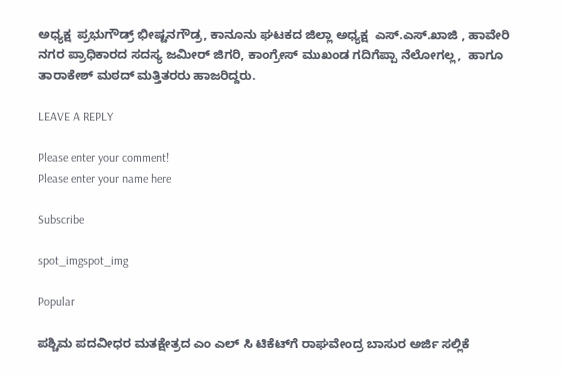ಅಧ್ಯಕ್ಷ  ಪ್ರಭುಗೌಡ್ರ್ ಭೀಷ್ಟನಗೌಡ್ರ, ಕಾನೂನು ಘಟಕದ ಜಿಲ್ಲಾ ಅಧ್ಯಕ್ಷ  ಎಸ್.ಎಸ್.ಖಾಜಿ , ಹಾವೇರಿ ನಗರ ಪ್ರಾಧಿಕಾರದ ಸದಸ್ಯ ಜಮೀರ್ ಜಿಗರಿ, ಕಾಂಗ್ರೇಸ್ ಮುಖಂಡ ಗದಿಗೆಪ್ಪಾ ನೆಲೋಗಲ್ಲ,  ಹಾಗೂ ತಾರಾಕೇಶ್ ಮಠದ್ ಮತ್ತಿತರರು ಹಾಜರಿದ್ದರು.

LEAVE A REPLY

Please enter your comment!
Please enter your name here

Subscribe

spot_imgspot_img

Popular

ಪಶ್ಚಿಮ ಪದವೀಧರ ಮತಕ್ಷೇತ್ರದ ಎಂ ಎಲ್ ಸಿ ಟಿಕೆಟ್‌ಗೆ ರಾಘವೇಂದ್ರ ಬಾಸುರ ಅರ್ಜಿ ಸಲ್ಲಿಕೆ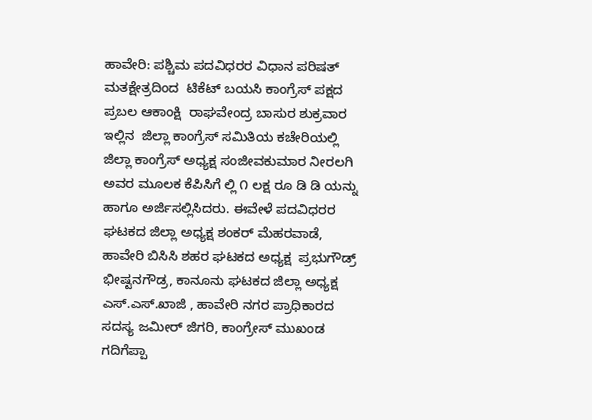ಹಾವೇರಿ: ಪಶ್ಚಿಮ ಪದವಿಧರರ ವಿಧಾನ ಪರಿಷತ್ ಮತಕ್ಷೇತ್ರದಿಂದ  ಟಿಕೆಟ್ ಬಯಸಿ ಕಾಂಗ್ರೆಸ್ ಪಕ್ಷದ ಪ್ರಬಲ ಆಕಾಂಕ್ಷಿ  ರಾಘವೇಂದ್ರ ಬಾಸುರ ಶುಕ್ರವಾರ ಇಲ್ಲಿನ  ಜಿಲ್ಲಾ ಕಾಂಗ್ರೆಸ್ ಸಮಿತಿಯ ಕಚೇರಿಯಲ್ಲಿ ಜಿಲ್ಲಾ ಕಾಂಗ್ರೆಸ್ ಅಧ್ಯಕ್ಷ ಸಂಜೀವಕುಮಾರ ನೀರಲಗಿ ಅವರ ಮೂಲಕ ಕೆಪಿಸಿಗೆ ಲ್ಲಿ ೧ ಲಕ್ಷ ರೂ ಡಿ ಡಿ ಯನ್ನು ಹಾಗೂ ಅರ್ಜಿಸಲ್ಲಿಸಿದರು. ಈವೇಳೆ ಪದವಿಧರರ ಘಟಕದ ಜಿಲ್ಲಾ ಅಧ್ಯಕ್ಷ ಶಂಕರ್ ಮೆಹರವಾಡೆ, ಹಾವೇರಿ ಬಿಸಿಸಿ ಶಹರ ಘಟಕದ ಅಧ್ಯಕ್ಷ  ಪ್ರಭುಗೌಡ್ರ್ ಭೀಷ್ಟನಗೌಡ್ರ, ಕಾನೂನು ಘಟಕದ ಜಿಲ್ಲಾ ಅಧ್ಯಕ್ಷ  ಎಸ್.ಎಸ್.ಖಾಜಿ , ಹಾವೇರಿ ನಗರ ಪ್ರಾಧಿಕಾರದ ಸದಸ್ಯ ಜಮೀರ್ ಜಿಗರಿ, ಕಾಂಗ್ರೇಸ್ ಮುಖಂಡ ಗದಿಗೆಪ್ಪಾ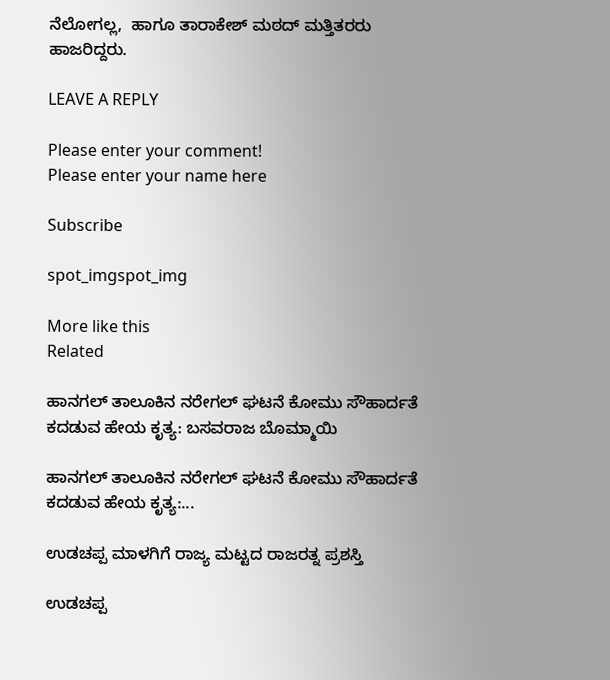ನೆಲೋಗಲ್ಲ,  ಹಾಗೂ ತಾರಾಕೇಶ್ ಮಠದ್ ಮತ್ತಿತರರು ಹಾಜರಿದ್ದರು.

LEAVE A REPLY

Please enter your comment!
Please enter your name here

Subscribe

spot_imgspot_img

More like this
Related

ಹಾನಗಲ್ ತಾಲೂಕಿನ ನರೇಗಲ್ ಘಟನೆ ಕೋಮು ಸೌಹಾರ್ದತೆ ಕದಡುವ ಹೇಯ ಕೃತ್ಯ: ಬಸವರಾಜ ಬೊಮ್ಮಾಯಿ

ಹಾನಗಲ್ ತಾಲೂಕಿನ ನರೇಗಲ್ ಘಟನೆ ಕೋಮು ಸೌಹಾರ್ದತೆ ಕದಡುವ ಹೇಯ ಕೃತ್ಯ:...

ಉಡಚಪ್ಪ ಮಾಳಗಿಗೆ ರಾಜ್ಯ ಮಟ್ಟದ ರಾಜರತ್ನ ಪ್ರಶಸ್ತಿ

ಉಡಚಪ್ಪ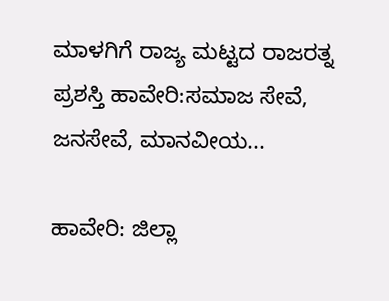ಮಾಳಗಿಗೆ ರಾಜ್ಯ ಮಟ್ಟದ ರಾಜರತ್ನ ಪ್ರಶಸ್ತಿ ಹಾವೇರಿ:ಸಮಾಜ ಸೇವೆ, ಜನಸೇವೆ, ಮಾನವೀಯ...

ಹಾವೇರಿ: ಜಿಲ್ಲಾ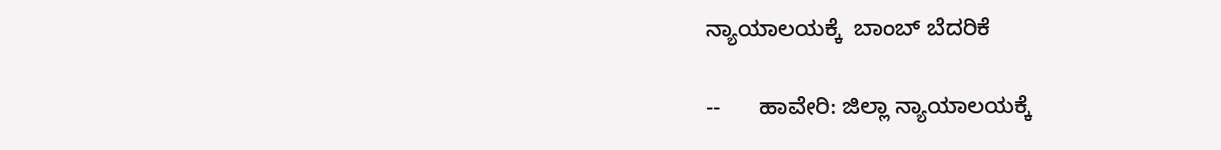ನ್ಯಾಯಾಲಯಕ್ಕೆ  ಬಾಂಬ್ ಬೆದರಿಕೆ

--      ಹಾವೇರಿ: ಜಿಲ್ಲಾ ನ್ಯಾಯಾಲಯಕ್ಕೆ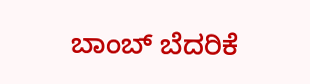ಬಾಂಬ್ ಬೆದರಿಕೆ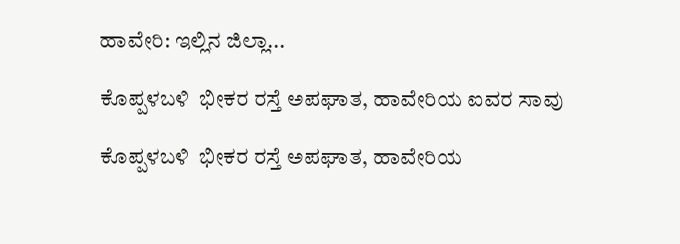ಹಾವೇರಿ: ಇಲ್ಲಿನ ಜಿಲ್ಲಾ...

ಕೊಪ್ಪಳಬಳಿ  ಭೀಕರ ರಸ್ತೆ ಅಪಘಾತ, ಹಾವೇರಿಯ ಐವರ ಸಾವು

ಕೊಪ್ಪಳಬಳಿ  ಭೀಕರ ರಸ್ತೆ ಅಪಘಾತ, ಹಾವೇರಿಯ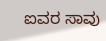ಐವರ ಸಾವು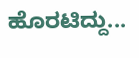ಹೊರಟಿದ್ದು...